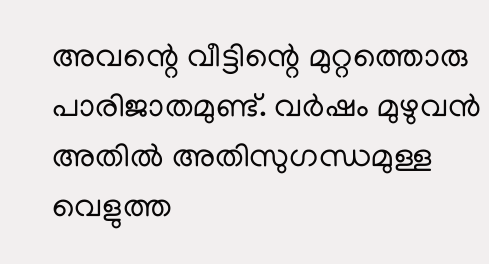അവന്റെ വീട്ടിന്റെ മുറ്റത്തൊരു പാരിജാതമുണ്ട്. വർഷം മുഴുവൻ അതിൽ അതിസുഗന്ധമുള്ള വെളുത്ത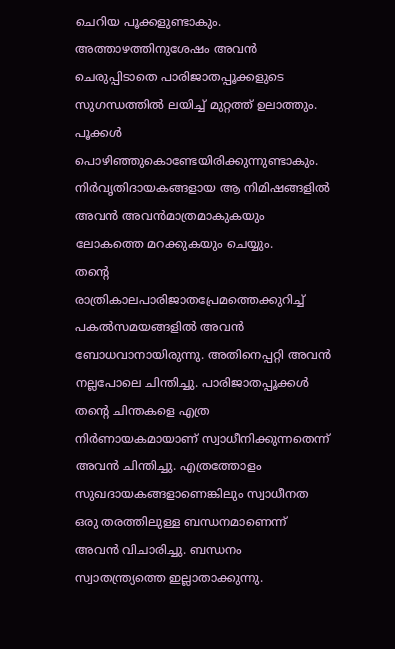ചെറിയ പൂക്കളുണ്ടാകും. അത്താഴത്തിനുശേഷം അവൻ ചെരുപ്പിടാതെ പാരിജാതപ്പൂക്കളുടെ സുഗന്ധത്തിൽ ലയിച്ച് മുറ്റത്ത് ഉലാത്തും. പൂക്കൾ പൊഴിഞ്ഞുകൊണ്ടേയിരിക്കുന്നുണ്ടാകും. നിർവൃതിദായകങ്ങളായ ആ നിമിഷങ്ങളിൽ അവൻ അവൻമാത്രമാകുകയും ലോകത്തെ മറക്കുകയും ചെയ്യും.
തന്റെ രാത്രികാലപാരിജാതപ്രേമത്തെക്കുറിച്ച് പകൽസമയങ്ങളിൽ അവൻ ബോധവാനായിരുന്നു. അതിനെപ്പറ്റി അവൻ നല്ലപോലെ ചിന്തിച്ചു. പാരിജാതപ്പൂക്കൾ തന്റെ ചിന്തകളെ എത്ര നിർണായകമായാണ് സ്വാധീനിക്കുന്നതെന്ന് അവൻ ചിന്തിച്ചു. എത്രത്തോളം സുഖദായകങ്ങളാണെങ്കിലും സ്വാധീനത ഒരു തരത്തിലുള്ള ബന്ധനമാണെന്ന് അവൻ വിചാരിച്ചു. ബന്ധനം സ്വാതന്ത്ര്യത്തെ ഇല്ലാതാക്കുന്നു.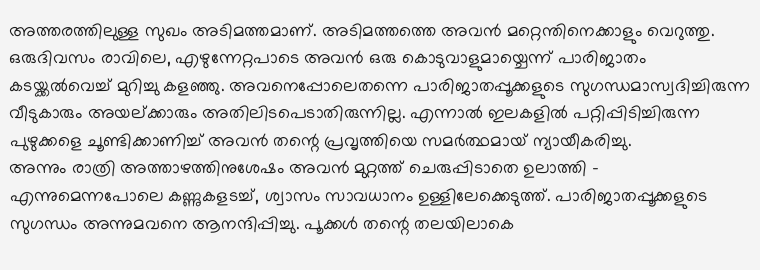അത്തരത്തിലുള്ള സുഖം അടിമത്തമാണ്. അടിമത്തത്തെ അവൻ മറ്റെന്തിനെക്കാളും വെറുത്തു.
ഒരുദിവസം രാവിലെ, എഴുന്നേറ്റപാടെ അവൻ ഒരു കൊടുവാളുമായ്ചെന്ന് പാരിജാതം കടയ്ക്കൽവെച്ച് മുറിച്ചു കളഞ്ഞു. അവനെപ്പോലെതന്നെ പാരിജാതപ്പൂക്കളുടെ സുഗന്ധമാസ്വദിച്ചിരുന്ന വീടുകാരും അയല്ക്കാരും അതിലിടപെടാതിരുന്നില്ല. എന്നാൽ ഇലകളിൽ പറ്റിപ്പിടിച്ചിരുന്ന പുഴുക്കളെ ചൂണ്ടിക്കാണിച്ച് അവൻ തന്റെ പ്രവൃത്തിയെ സമർത്ഥമായ് ന്യായീകരിച്ചു.
അന്നും രാത്രി അത്താഴത്തിനുശേഷം അവൻ മുറ്റത്ത് ചെരുപ്പിടാതെ ഉലാത്തി - എന്നുമെന്നപോലെ കണ്ണുകളടച്ച്, ശ്വാസം സാവധാനം ഉള്ളിലേക്കെടുത്ത്. പാരിജാതപ്പൂക്കളുടെ സുഗന്ധം അന്നുമവനെ ആനന്ദിപ്പിച്ചു. പൂക്കൾ തന്റെ തലയിലാകെ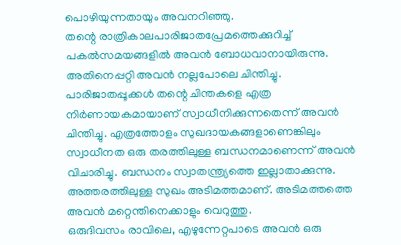പൊഴിയുന്നതായും അവനറിഞ്ഞു.
തന്റെ രാത്രികാലപാരിജാതപ്രേമത്തെക്കുറിച്ച് പകൽസമയങ്ങളിൽ അവൻ ബോധവാനായിരുന്നു. അതിനെപ്പറ്റി അവൻ നല്ലപോലെ ചിന്തിച്ചു. പാരിജാതപ്പൂക്കൾ തന്റെ ചിന്തകളെ എത്ര നിർണായകമായാണ് സ്വാധീനിക്കുന്നതെന്ന് അവൻ ചിന്തിച്ചു. എത്രത്തോളം സുഖദായകങ്ങളാണെങ്കിലും സ്വാധീനത ഒരു തരത്തിലുള്ള ബന്ധനമാണെന്ന് അവൻ വിചാരിച്ചു. ബന്ധനം സ്വാതന്ത്ര്യത്തെ ഇല്ലാതാക്കുന്നു. അത്തരത്തിലുള്ള സുഖം അടിമത്തമാണ്. അടിമത്തത്തെ അവൻ മറ്റെന്തിനെക്കാളും വെറുത്തു.
ഒരുദിവസം രാവിലെ, എഴുന്നേറ്റപാടെ അവൻ ഒരു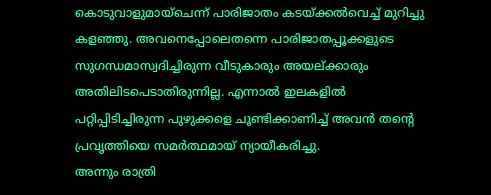കൊടുവാളുമായ്ചെന്ന് പാരിജാതം കടയ്ക്കൽവെച്ച് മുറിച്ചു കളഞ്ഞു. അവനെപ്പോലെതന്നെ പാരിജാതപ്പൂക്കളുടെ സുഗന്ധമാസ്വദിച്ചിരുന്ന വീടുകാരും അയല്ക്കാരും അതിലിടപെടാതിരുന്നില്ല. എന്നാൽ ഇലകളിൽ പറ്റിപ്പിടിച്ചിരുന്ന പുഴുക്കളെ ചൂണ്ടിക്കാണിച്ച് അവൻ തന്റെ പ്രവൃത്തിയെ സമർത്ഥമായ് ന്യായീകരിച്ചു.
അന്നും രാത്രി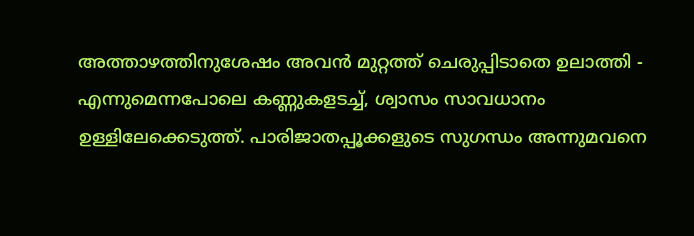അത്താഴത്തിനുശേഷം അവൻ മുറ്റത്ത് ചെരുപ്പിടാതെ ഉലാത്തി - എന്നുമെന്നപോലെ കണ്ണുകളടച്ച്, ശ്വാസം സാവധാനം ഉള്ളിലേക്കെടുത്ത്. പാരിജാതപ്പൂക്കളുടെ സുഗന്ധം അന്നുമവനെ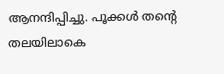ആനന്ദിപ്പിച്ചു. പൂക്കൾ തന്റെ തലയിലാകെ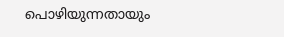പൊഴിയുന്നതായും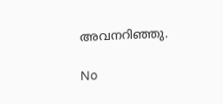അവനറിഞ്ഞു.

No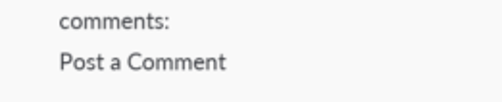comments:
Post a Comment